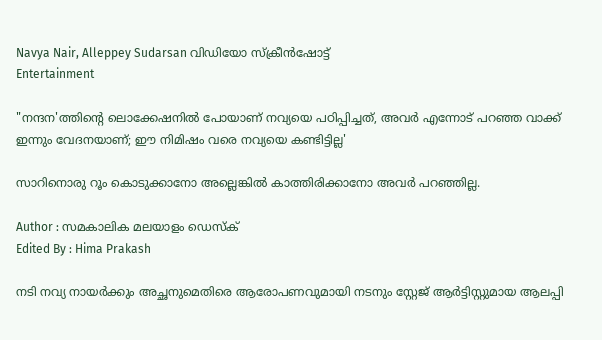Navya Nair, Alleppey Sudarsan വിഡിയോ സ്ക്രീൻഷോട്ട്
Entertainment

"നന്ദന'ത്തിന്റെ ലൊക്കേഷനിൽ പോയാണ് നവ്യയെ പഠിപ്പിച്ചത്, അവർ എന്നോട് പറഞ്ഞ വാക്ക് ഇന്നും വേദനയാണ്; ഈ നിമിഷം വരെ നവ്യയെ കണ്ടിട്ടില്ല'

സാറിനൊരു റൂം കൊടുക്കാനോ അല്ലെങ്കിൽ കാത്തിരിക്കാനോ അവർ പറഞ്ഞില്ല.

Author : സമകാലിക മലയാളം ഡെസ്ക്
Edited By : Hima Prakash

നടി നവ്യ നായർക്കും അച്ഛനുമെതിരെ ആരോപണവുമായി നടനും സ്റ്റേജ് ആർട്ടിസ്റ്റുമായ ആലപ്പി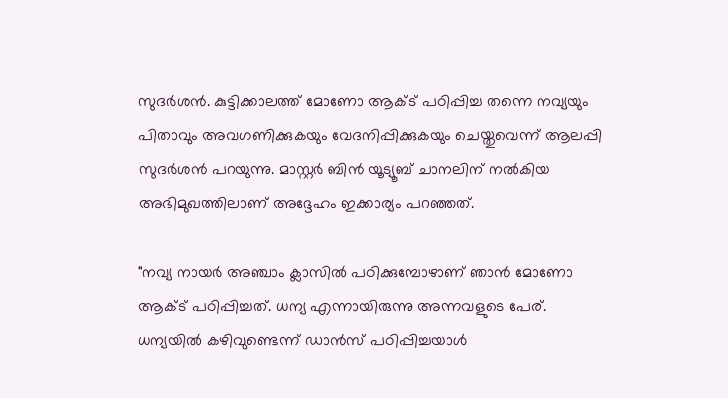സുദർശൻ. കുട്ടിക്കാലത്ത് മോണോ ആക്ട് പഠിപ്പിച്ച തന്നെ നവ്യയും പിതാവും അവഗണിക്കുകയും വേദനിപ്പിക്കുകയും ചെയ്തുവെന്ന് ആലപ്പി സുദർശൻ പറയുന്നു. മാസ്റ്റർ ബിൻ യൂട്യൂബ് ചാനലിന് നൽകിയ അഭിമുഖത്തിലാണ് അദ്ദേഹം ഇക്കാര്യം പറഞ്ഞത്.

"നവ്യ നായർ അഞ്ചാം ക്ലാസിൽ പഠിക്കുമ്പോഴാണ് ഞാൻ മോണോ ആക്ട് പഠിപ്പിച്ചത്. ധന്യ എന്നായിരുന്നു അന്നവളുടെ പേര്. ധന്യയിൽ കഴിവുണ്ടെന്ന് ഡാൻസ് പഠിപ്പിച്ചയാൾ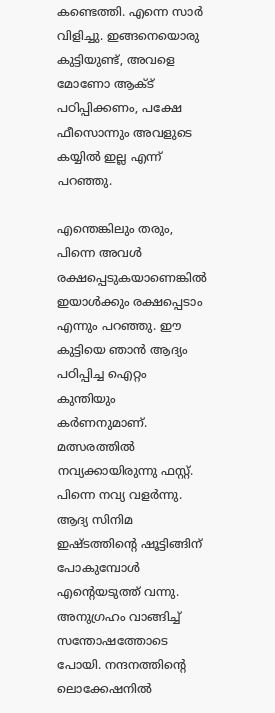കണ്ടെത്തി. എന്നെ സാർ വിളിച്ചു. ഇങ്ങനെയൊരു കുട്ടിയുണ്ട്, അവളെ മോണോ ആക്ട് പഠിപ്പിക്കണം, പക്ഷേ ഫീസൊന്നും അവളുടെ കയ്യിൽ ഇല്ല എന്ന് പറഞ്ഞു.

എന്തെങ്കിലും തരും, പിന്നെ അവൾ രക്ഷപ്പെടുകയാണെങ്കിൽ ഇയാൾക്കും രക്ഷപ്പെടാം എന്നും പറഞ്ഞു. ഈ കുട്ടിയെ ഞാൻ ആദ്യം പഠിപ്പിച്ച ഐറ്റം കുന്തിയും കർണനുമാണ്. മത്സരത്തിൽ നവ്യക്കായിരുന്നു ഫസ്റ്റ്. പിന്നെ നവ്യ വളർന്നു. ആദ്യ സിനിമ ഇഷ്ടത്തിന്റെ ഷൂട്ടിങ്ങിന് പോകുമ്പോൾ എന്റെയടുത്ത് വന്നു. അനുഗ്രഹം വാങ്ങിച്ച് സന്തോഷത്തോടെ പോയി. നന്ദനത്തിന്റെ ലൊക്കേഷനിൽ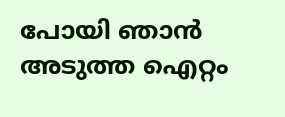പോയി ഞാൻ അടുത്ത ഐറ്റം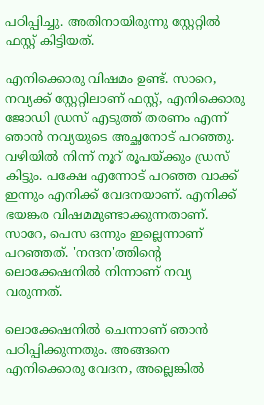പഠിപ്പിച്ചു. അതിനായിരുന്നു സ്റ്റേറ്റിൽ ഫസ്റ്റ് കിട്ടിയത്.

എനിക്കൊരു വിഷമം ഉണ്ട്. സാറെ, നവ്യക്ക് സ്റ്റേറ്റിലാണ് ഫസ്റ്റ്, എനിക്കൊരു ജോഡി ഡ്രസ് എടുത്ത് തരണം എന്ന് ഞാൻ നവ്യയുടെ അച്ഛനോട് പറഞ്ഞു. വഴിയിൽ നിന്ന് നൂറ് രൂപയ്ക്കും ഡ്രസ് കിട്ടും. പക്ഷേ എന്നോട് പറഞ്ഞ വാക്ക് ഇന്നും എനിക്ക് വേദനയാണ്. എനിക്ക് ഭയങ്കര വിഷമമുണ്ടാക്കുന്നതാണ്. സാറേ, പെസ ഒന്നും ഇല്ലെന്നാണ് പറഞ്ഞത്. 'നന്ദന'ത്തിന്റെ ലൊക്കേഷനിൽ നിന്നാണ് നവ്യ വരുന്നത്.

ലൊക്കേഷനിൽ ചെന്നാണ് ഞാൻ പഠിപ്പിക്കുന്നതും. അങ്ങനെ എനിക്കൊരു വേദന, അല്ലെങ്കിൽ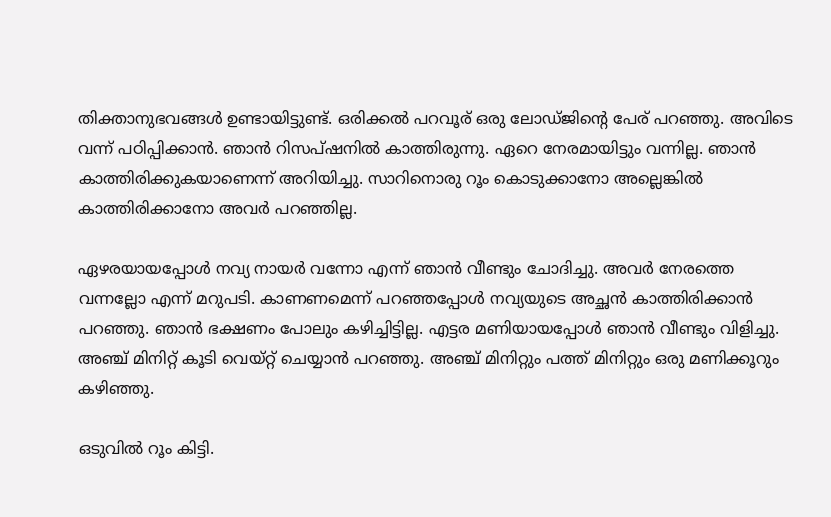തിക്താനുഭവങ്ങൾ ഉണ്ടായിട്ടുണ്ട്. ഒരിക്കൽ പറവൂര് ഒരു ലോഡ്ജിന്റെ പേര് പറഞ്ഞു. അവിടെ വന്ന് പഠിപ്പിക്കാൻ. ഞാൻ റിസപ്ഷനിൽ കാത്തിരുന്നു. ഏറെ നേരമായിട്ടും വന്നില്ല. ഞാൻ കാത്തിരിക്കുകയാണെന്ന് അറിയിച്ചു. സാറിനൊരു റൂം കൊടുക്കാനോ അല്ലെങ്കിൽ കാത്തിരിക്കാനോ അവർ പറഞ്ഞില്ല.

ഏഴരയായപ്പോൾ നവ്യ നായർ വന്നോ എന്ന് ഞാൻ വീണ്ടും ചോദിച്ചു. അവർ നേരത്തെ വന്നല്ലോ എന്ന് മറുപടി. കാണണമെന്ന് പറഞ്ഞപ്പോൾ നവ്യയുടെ അച്ഛൻ കാത്തിരിക്കാൻ പറഞ്ഞു. ഞാൻ ഭക്ഷണം പോലും കഴിച്ചിട്ടില്ല. എട്ടര മണിയായപ്പോൾ ഞാൻ വീണ്ടും വിളിച്ചു. അഞ്ച് മിനിറ്റ് കൂടി വെയ്റ്റ് ചെയ്യാൻ പറഞ്ഞു. അഞ്ച് മിനിറ്റും പത്ത് മിനിറ്റും ഒരു മണിക്കൂറും കഴിഞ്ഞു.

ഒടുവിൽ റൂം കിട്ടി.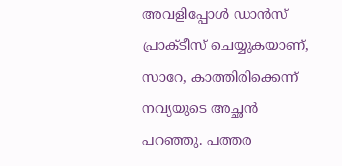അവളിപ്പോൾ ഡാൻസ് പ്രാക്ടീസ് ചെയ്യുകയാണ്, സാറേ, കാത്തിരിക്കെന്ന് നവ്യയുടെ അച്ഛൻ പറഞ്ഞു. പത്തര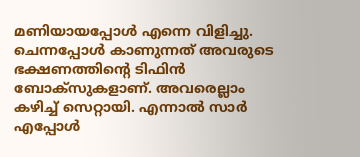മണിയായപ്പോൾ എന്നെ വിളിച്ചു. ചെന്നപ്പോൾ കാണുന്നത് അവരുടെ ഭക്ഷണത്തിന്റെ ടിഫിൻ ബോക്സുകളാണ്. അവരെല്ലാം കഴിച്ച് സെറ്റായി. എന്നാൽ സാർ എപ്പോൾ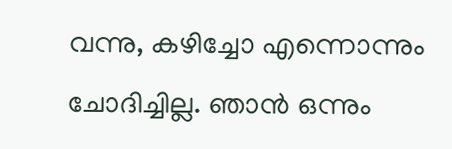വന്നു, കഴിച്ചോ എന്നൊന്നും ചോദിച്ചില്ല. ഞാൻ ഒന്നും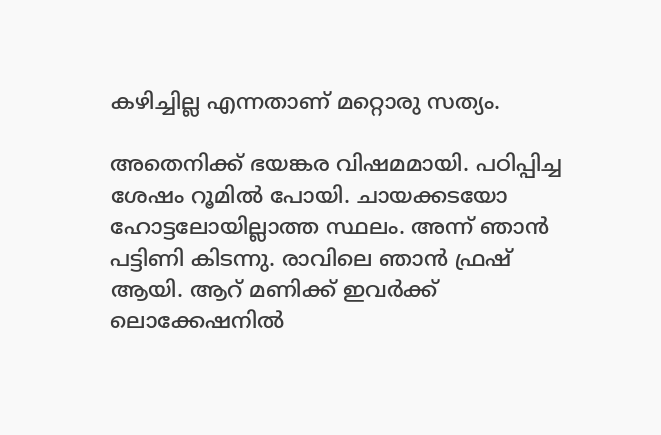കഴിച്ചില്ല എന്നതാണ് മറ്റൊരു സത്യം.

അതെനിക്ക് ഭയങ്കര വിഷമമായി. പഠിപ്പിച്ച ശേഷം റൂമിൽ പോയി. ചായക്കടയോ ഹോട്ടലോയില്ലാത്ത സ്ഥലം. അന്ന് ഞാൻ പട്ടിണി കിടന്നു. രാവിലെ ഞാൻ ഫ്രഷ് ആയി. ആറ് മണിക്ക് ഇവർക്ക് ലൊക്കേഷനിൽ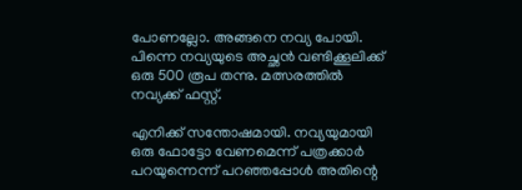പോണല്ലോ. അങ്ങനെ നവ്യ പോയി. പിന്നെ നവ്യയുടെ അച്ഛൻ വണ്ടിക്കൂലിക്ക് ഒരു 500 രൂപ തന്നു. മത്സരത്തിൽ നവ്യക്ക് ഫസ്റ്റ്.

എനിക്ക് സന്തോഷമായി. നവ്യയുമായി ഒരു ഫോട്ടോ വേണമെന്ന് പത്രക്കാർ പറയുന്നെന്ന് പറഞ്ഞപ്പോൾ അതിന്റെ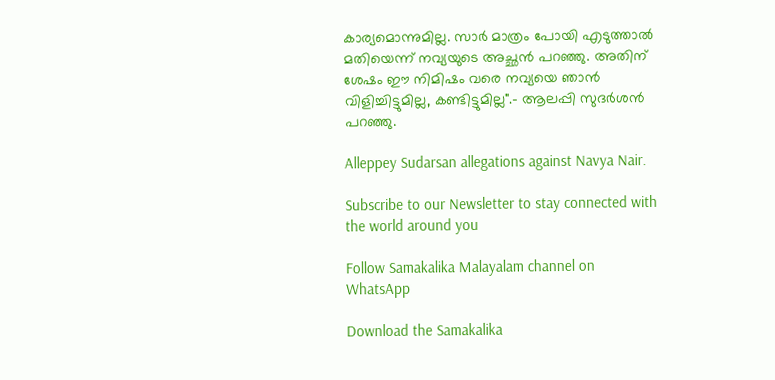കാര്യമൊന്നുമില്ല. സാർ മാത്രം പോയി എടുത്താൽ മതിയെന്ന് നവ്യയുടെ അച്ഛൻ പറഞ്ഞു. അതിന് ശേഷം ഈ നിമിഷം വരെ നവ്യയെ ഞാൻ വിളിച്ചിട്ടുമില്ല, കണ്ടിട്ടുമില്ല".- ആലപ്പി സുദർശൻ പറ‍ഞ്ഞു.

Alleppey Sudarsan allegations against Navya Nair.

Subscribe to our Newsletter to stay connected with the world around you

Follow Samakalika Malayalam channel on WhatsApp

Download the Samakalika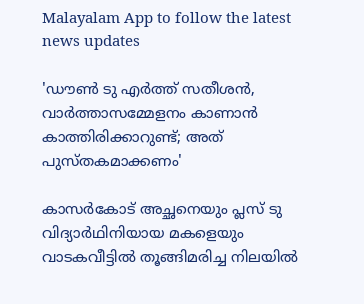Malayalam App to follow the latest news updates

'ഡൗണ്‍ ടു എര്‍ത്ത് സതീശന്‍, വാര്‍ത്താസമ്മേളനം കാണാന്‍ കാത്തിരിക്കാറുണ്ട്; അത് പുസ്തകമാക്കണം'

കാസർകോട് അച്ഛനെയും പ്ലസ് ടു വിദ്യാർഥിനിയായ മകളെയും വാടകവീട്ടിൽ തൂങ്ങിമരിച്ച നിലയിൽ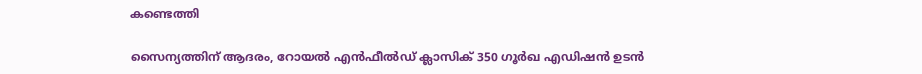കണ്ടെത്തി

സൈന്യത്തിന് ആദരം, റോയല്‍ എന്‍ഫീല്‍ഡ് ക്ലാസിക് 350 ഗൂര്‍ഖ എഡിഷന്‍ ഉടന്‍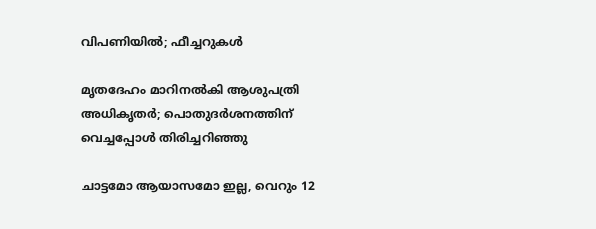വിപണിയില്‍; ഫീച്ചറുകള്‍

മൃതദേഹം മാറിനൽകി ആശുപത്രി അധികൃതർ; പൊതുദർശനത്തിന് വെച്ചപ്പോൾ തിരിച്ചറിഞ്ഞു

ചാട്ടമോ ആയാസമോ ഇല്ല, വെറും 12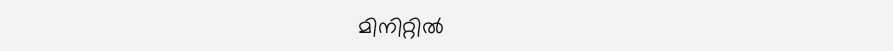മിനിറ്റിൽ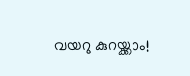വയറു കുറയ്ക്കാം!